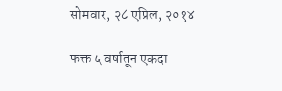सोमवार, २८ एप्रिल, २०१४

फक्त ५ वर्षातून एकदा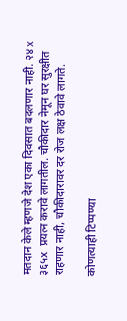मतदान केले म्हणजे देश एका दिवसात बदलणार नाही. २४ x ३६५x  प्रयत्न करावे लागतील. चौकीदार नेमून घर सुरक्षीत राहणार नाही, चौकीदारावर दर रोज लक्ष ठेवावे लागते.

कोणत्याही टिप्पण्‍या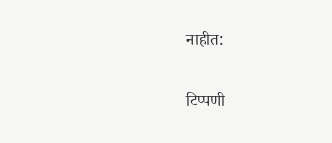नाहीत:

टिप्पणी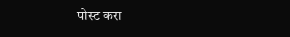पोस्ट करा